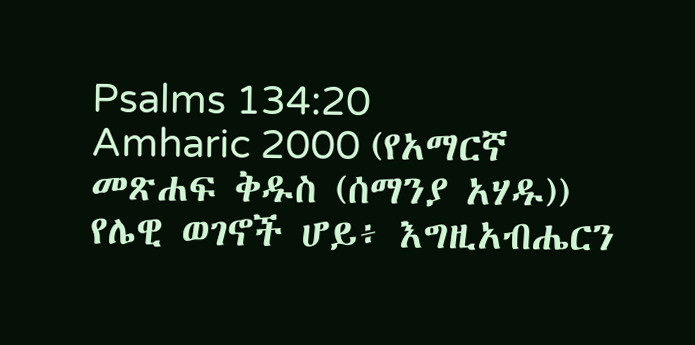Psalms 134:20
Amharic 2000 (የአማርኛ መጽሐፍ ቅዱስ (ሰማንያ አሃዱ))
የሌዊ ወገኖች ሆይ፥ እግዚአብሔርን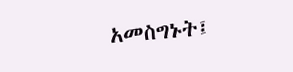አመስግኑት፤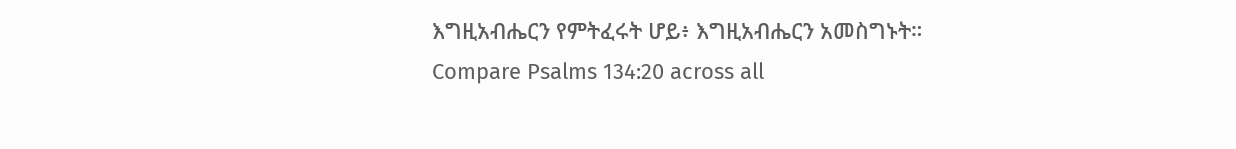እግዚአብሔርን የምትፈሩት ሆይ፥ እግዚአብሔርን አመስግኑት።
Compare Psalms 134:20 across all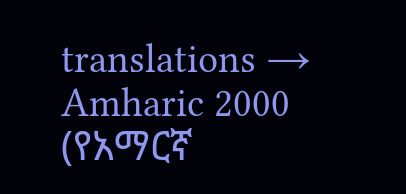translations →
Amharic 2000 (የአማርኛ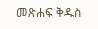መጽሐፍ ቅዱስ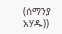(ሰማንያ አሃዱ))